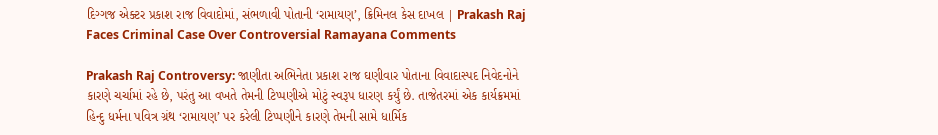દિગ્ગજ એક્ટર પ્રકાશ રાજ વિવાદોમાં, સંભળાવી પોતાની ‘રામાયણ’, ક્રિમિનલ કેસ દાખલ | Prakash Raj Faces Criminal Case Over Controversial Ramayana Comments

Prakash Raj Controversy: જાણીતા અભિનેતા પ્રકાશ રાજ ઘણીવાર પોતાના વિવાદાસ્પદ નિવેદનોને કારણે ચર્ચામાં રહે છે, પરંતુ આ વખતે તેમની ટિપ્પણીએ મોટું સ્વરૂપ ધારણ કર્યું છે. તાજેતરમાં એક કાર્યક્રમમાં હિન્દુ ધર્મના પવિત્ર ગ્રંથ ‘રામાયણ’ પર કરેલી ટિપ્પણીને કારણે તેમની સામે ધાર્મિક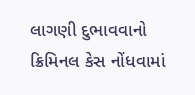લાગણી દુભાવવાનો ક્રિમિનલ કેસ નોંધવામાં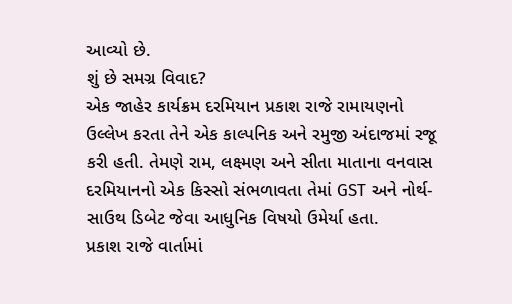આવ્યો છે.
શું છે સમગ્ર વિવાદ?
એક જાહેર કાર્યક્રમ દરમિયાન પ્રકાશ રાજે રામાયણનો ઉલ્લેખ કરતા તેને એક કાલ્પનિક અને રમુજી અંદાજમાં રજૂ કરી હતી. તેમણે રામ, લક્ષ્મણ અને સીતા માતાના વનવાસ દરમિયાનનો એક કિસ્સો સંભળાવતા તેમાં GST અને નોર્થ-સાઉથ ડિબેટ જેવા આધુનિક વિષયો ઉમેર્યા હતા.
પ્રકાશ રાજે વાર્તામાં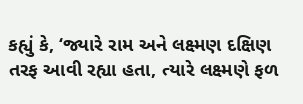કહ્યું કે, ‘જ્યારે રામ અને લક્ષ્મણ દક્ષિણ તરફ આવી રહ્યા હતા, ત્યારે લક્ષ્મણે ફળ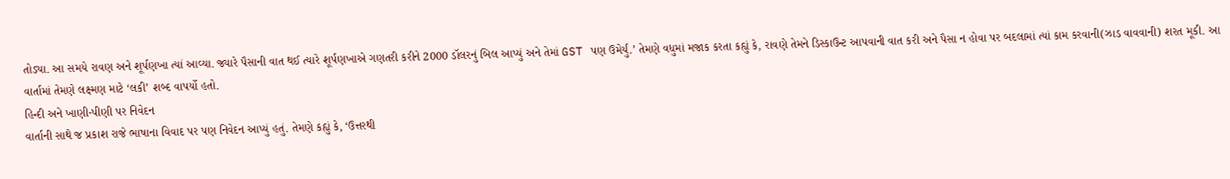તોડ્યા. આ સમયે રાવણ અને શૂર્પણખા ત્યાં આવ્યા. જ્યારે પૈસાની વાત થઈ ત્યારે શૂર્પણખાએ ગણતરી કરીને 2000 ડૉલરનું બિલ આપ્યું અને તેમાં GST પણ ઉમેર્યું.’ તેમણે વધુમાં મજાક કરતા કહ્યું કે, રાવણે તેમને ડિસ્કાઉન્ટ આપવાની વાત કરી અને પૈસા ન હોવા પર બદલામાં ત્યાં કામ કરવાની(ઝાડ વાવવાની) શરત મૂકી. આ વાર્તામાં તેમણે લક્ષ્મણ માટે ‘લકી’ શબ્દ વાપર્યો હતો.
હિન્દી અને ખાણી-પીણી પર નિવેદન
વાર્તાની સાથે જ પ્રકાશ રાજે ભાષાના વિવાદ પર પણ નિવેદન આપ્યું હતું. તેમણે કહ્યું કે, ‘ઉત્તરથી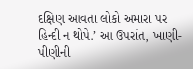દક્ષિણ આવતા લોકો અમારા પર હિન્દી ન થોપે.’ આ ઉપરાંત, ખાણી-પીણીની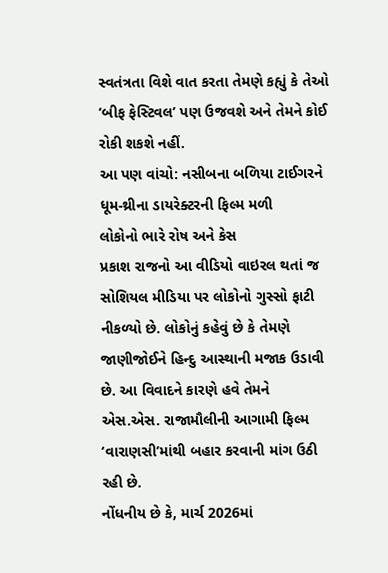સ્વતંત્રતા વિશે વાત કરતા તેમણે કહ્યું કે તેઓ ‘બીફ ફેસ્ટિવલ’ પણ ઉજવશે અને તેમને કોઈ રોકી શકશે નહીં.
આ પણ વાંચો: નસીબના બળિયા ટાઈગરને ધૂમ-થ્રીના ડાયરેક્ટરની ફિલ્મ મળી
લોકોનો ભારે રોષ અને કેસ
પ્રકાશ રાજનો આ વીડિયો વાઇરલ થતાં જ સોશિયલ મીડિયા પર લોકોનો ગુસ્સો ફાટી નીકળ્યો છે. લોકોનું કહેવું છે કે તેમણે જાણીજોઈને હિન્દુ આસ્થાની મજાક ઉડાવી છે. આ વિવાદને કારણે હવે તેમને એસ.એસ. રાજામૌલીની આગામી ફિલ્મ ‘વારાણસી’માંથી બહાર કરવાની માંગ ઉઠી રહી છે.
નોંધનીય છે કે, માર્ચ 2026માં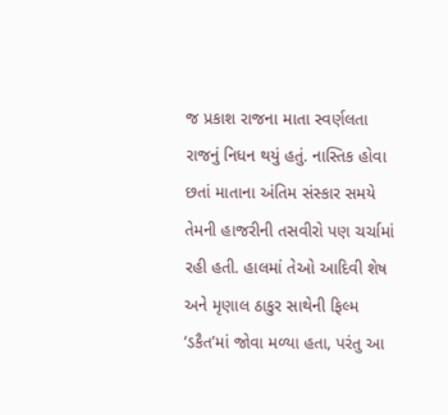જ પ્રકાશ રાજના માતા સ્વર્ણલતા રાજનું નિધન થયું હતું. નાસ્તિક હોવા છતાં માતાના અંતિમ સંસ્કાર સમયે તેમની હાજરીની તસવીરો પણ ચર્ચામાં રહી હતી. હાલમાં તેઓ આદિવી શેષ અને મૃણાલ ઠાકુર સાથેની ફિલ્મ ‘ડકૈત’માં જોવા મળ્યા હતા, પરંતુ આ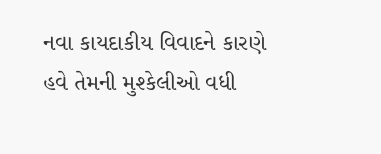નવા કાયદાકીય વિવાદને કારણે હવે તેમની મુશ્કેલીઓ વધી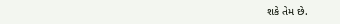શકે તેમ છે.